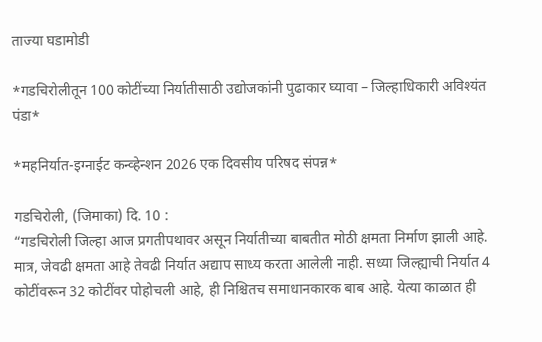ताज्या घडामोडी

*गडचिरोलीतून 100 कोटींच्या निर्यातीसाठी उद्योजकांनी पुढाकार घ्यावा – जिल्हाधिकारी अविश्यंत पंडा*

*महनिर्यात-इग्नाईट कन्व्हेन्शन 2026 एक दिवसीय परिषद संपन्न*

गडचिरोली, (जिमाका) दि. 10 :
“गडचिरोली जिल्हा आज प्रगतीपथावर असून निर्यातीच्या बाबतीत मोठी क्षमता निर्माण झाली आहे. मात्र, जेवढी क्षमता आहे तेवढी निर्यात अद्याप साध्य करता आलेली नाही. सध्या जिल्ह्याची निर्यात 4 कोटींवरून 32 कोटींवर पोहोचली आहे, ही निश्चितच समाधानकारक बाब आहे. येत्या काळात ही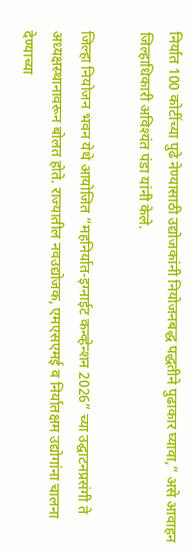निर्यात 100 कोटींच्या पुढे नेण्यासाठी उद्योजकांनी नियोजनबद्ध पद्धतीने पुढाकार घ्यावा,” असे आवाहन जिल्हाधिकारी अविश्यंत पंडा यांनी केले.

जिल्हा नियोजन भवन येथे आयोजित “महनिर्यात-इग्नाईट कन्व्हेन्शन 2026” च्या उद्घाटनप्रसंगी ते अध्यक्षस्थानावरून बोलत होते. राज्यातील नवउद्योजक, एमएसएमई व निर्यातक्षम उद्योगांना चालना देण्याच्या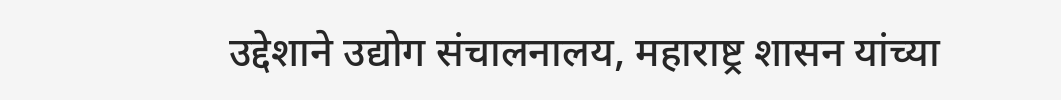उद्देशाने उद्योग संचालनालय, महाराष्ट्र शासन यांच्या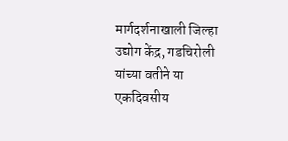मार्गदर्शनाखाली जिल्हा उद्योग केंद्र, गडचिरोली यांच्या वतीने या एकदिवसीय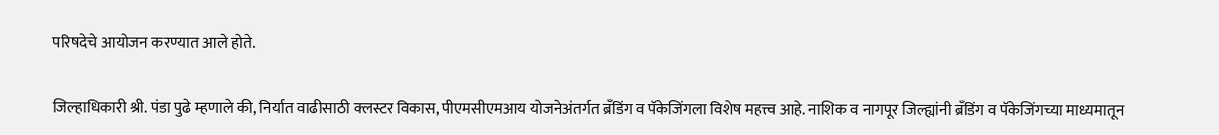परिषदेचे आयोजन करण्यात आले होते.

जिल्हाधिकारी श्री. पंडा पुढे म्हणाले की, निर्यात वाढीसाठी क्लस्टर विकास, पीएमसीएमआय योजनेअंतर्गत ब्रँडिंग व पॅकेजिंगला विशेष महत्त्व आहे. नाशिक व नागपूर जिल्ह्यांनी ब्रँडिंग व पॅकेजिंगच्या माध्यमातून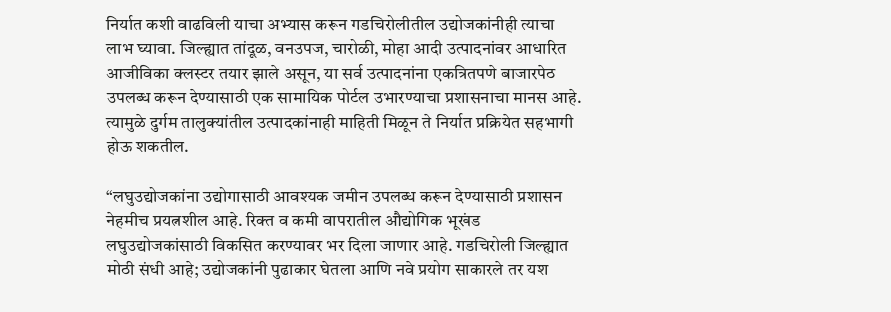निर्यात कशी वाढविली याचा अभ्यास करून गडचिरोलीतील उद्योजकांनीही त्याचा लाभ घ्यावा. जिल्ह्यात तांदूळ, वनउपज, चारोळी, मोहा आदी उत्पादनांवर आधारित आजीविका क्लस्टर तयार झाले असून, या सर्व उत्पादनांना एकत्रितपणे बाजारपेठ उपलब्ध करून देण्यासाठी एक सामायिक पोर्टल उभारण्याचा प्रशासनाचा मानस आहे. त्यामुळे दुर्गम तालुक्यांतील उत्पादकांनाही माहिती मिळून ते निर्यात प्रक्रियेत सहभागी होऊ शकतील.

“लघुउद्योजकांना उद्योगासाठी आवश्यक जमीन उपलब्ध करून देण्यासाठी प्रशासन नेहमीच प्रयत्नशील आहे. रिक्त व कमी वापरातील औद्योगिक भूखंड लघुउद्योजकांसाठी विकसित करण्यावर भर दिला जाणार आहे. गडचिरोली जिल्ह्यात मोठी संधी आहे; उद्योजकांनी पुढाकार घेतला आणि नवे प्रयोग साकारले तर यश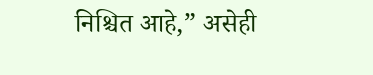निश्चित आहे,” असेही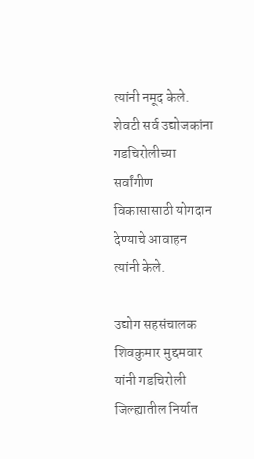त्यांनी नमूद केले. शेवटी सर्व उद्योजकांना गडचिरोलीच्या सर्वांगीण विकासासाठी योगदान देण्याचे आवाहन त्यांनी केले.

उद्योग सहसंचालक शिवकुमार मुद्दमवार यांनी गडचिरोली जिल्ह्यातील निर्यात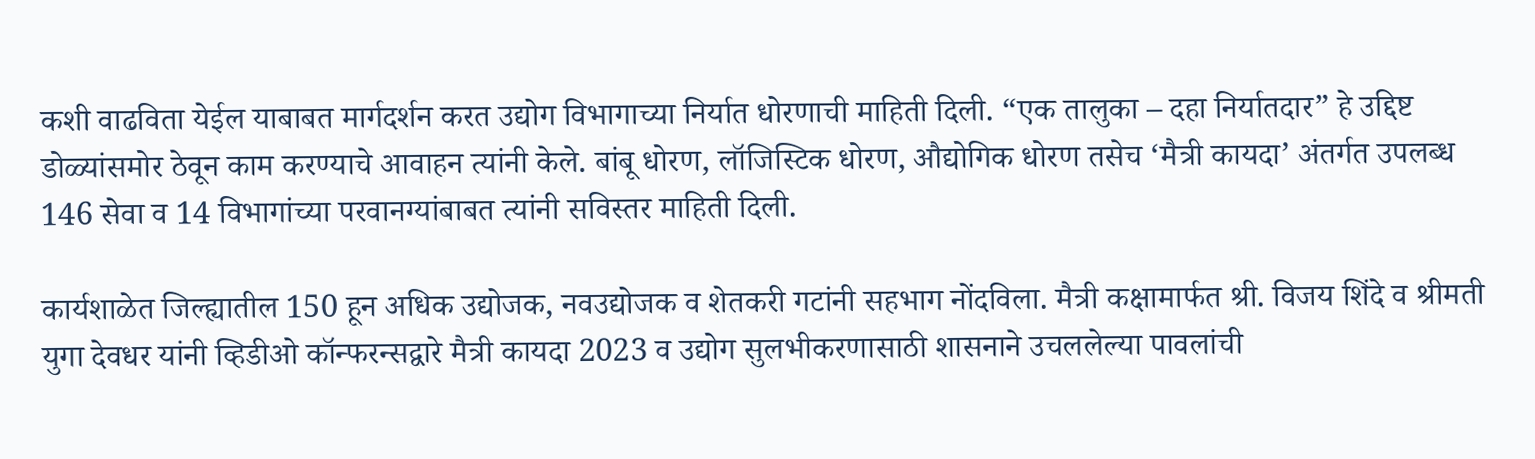कशी वाढविता येईल याबाबत मार्गदर्शन करत उद्योग विभागाच्या निर्यात धोरणाची माहिती दिली. “एक तालुका – दहा निर्यातदार” हे उद्दिष्ट डोळ्यांसमोर ठेवून काम करण्याचे आवाहन त्यांनी केले. बांबू धोरण, लॉजिस्टिक धोरण, औद्योगिक धोरण तसेच ‘मैत्री कायदा’ अंतर्गत उपलब्ध 146 सेवा व 14 विभागांच्या परवानग्यांबाबत त्यांनी सविस्तर माहिती दिली.

कार्यशाळेत जिल्ह्यातील 150 हून अधिक उद्योजक, नवउद्योजक व शेतकरी गटांनी सहभाग नोंदविला. मैत्री कक्षामार्फत श्री. विजय शिंदे व श्रीमती युगा देवधर यांनी व्हिडीओ कॉन्फरन्सद्वारे मैत्री कायदा 2023 व उद्योग सुलभीकरणासाठी शासनाने उचललेल्या पावलांची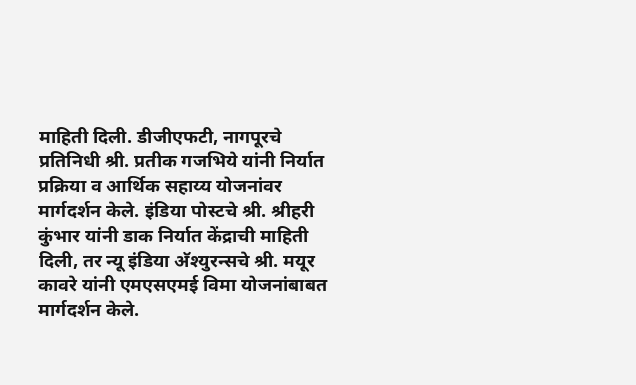माहिती दिली. डीजीएफटी, नागपूरचे प्रतिनिधी श्री. प्रतीक गजभिये यांनी निर्यात प्रक्रिया व आर्थिक सहाय्य योजनांवर मार्गदर्शन केले. इंडिया पोस्टचे श्री. श्रीहरी कुंभार यांनी डाक निर्यात केंद्राची माहिती दिली, तर न्यू इंडिया अ‍ॅश्युरन्सचे श्री. मयूर कावरे यांनी एमएसएमई विमा योजनांबाबत मार्गदर्शन केले.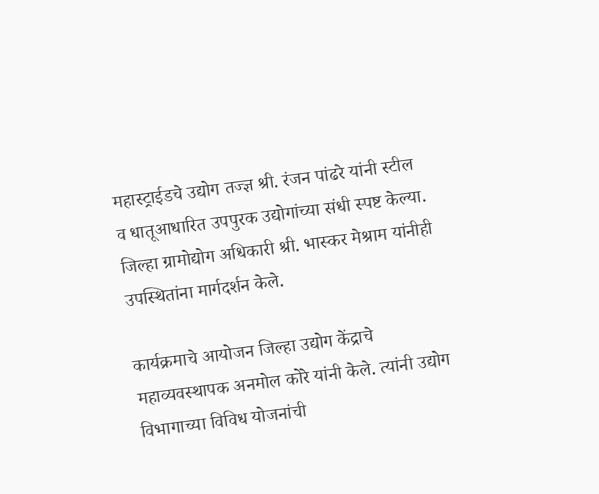महास्ट्राईडचे उद्योग तज्ज्ञ श्री. रंजन पांढरे यांनी स्टील व धातूआधारित उपपुरक उद्योगांच्या संधी स्पष्ट केल्या. जिल्हा ग्रामोद्योग अधिकारी श्री. भास्कर मेश्राम यांनीही उपस्थितांना मार्गदर्शन केले.

कार्यक्रमाचे आयोजन जिल्हा उद्योग केंद्राचे महाव्यवस्थापक अनमोल कोरे यांनी केले. त्यांनी उद्योग विभागाच्या विविध योजनांची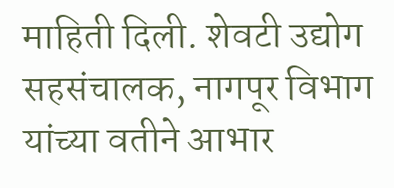माहिती दिली. शेवटी उद्योग सहसंचालक, नागपूर विभाग यांच्या वतीने आभार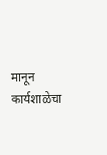मानून कार्यशाळेचा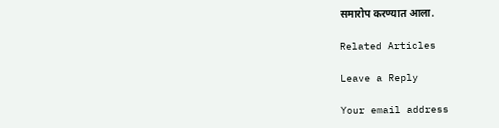समारोप करण्यात आला.

Related Articles

Leave a Reply

Your email address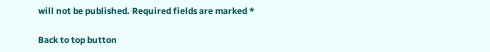will not be published. Required fields are marked *

Back to top button